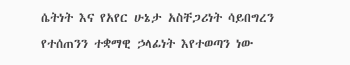ሴትነት እና የአየር ሁኔታ አስቸጋሪነት ሳይበግረን የተሰጠንን ተቋማዊ ኃላፊነት እየተወጣን ነው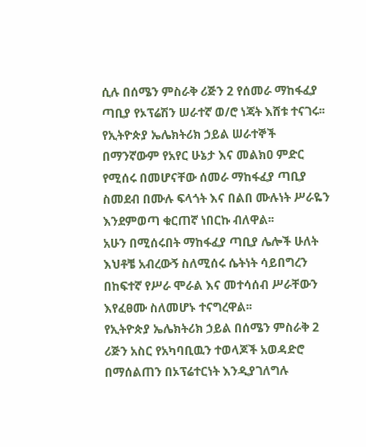ሲሉ በሰሜን ምስራቅ ሪጅን 2 የሰመራ ማከፋፈያ ጣቢያ የኦፕሬሽን ሠራተኛ ወ/ሮ ነጃት እሸቱ ተናገሩ፡፡
የኢትዮጵያ ኤሌክትሪክ ኃይል ሠራተኞች በማንኛውም የአየር ሁኔታ እና መልክዐ ምድር የሚሰሩ በመሆናቸው ሰመራ ማከፋፈያ ጣቢያ ስመደብ በሙሉ ፍላጎት እና በልበ ሙሉነት ሥራዬን እንደምወጣ ቁርጠኛ ነበርኩ ብለዋል፡፡
አሁን በሚሰሩበት ማከፋፈያ ጣቢያ ሌሎች ሁለት እህቶቼ አብረውኝ ስለሚሰሩ ሴትነት ሳይበግረን በከፍተኛ የሥራ ሞራል እና መተሳሰብ ሥራቸውን እየፈፀሙ ስለመሆኑ ተናግረዋል፡፡
የኢትዮጵያ ኤሌክትሪክ ኃይል በሰሜን ምስራቅ 2 ሪጅን አስር የአካባቢዉን ተወላጆች አወዳድሮ በማሰልጠን በኦፕሬተርነት እንዲያገለግሉ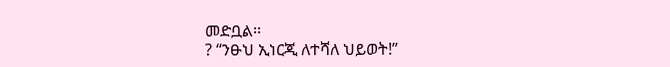መድቧል፡፡
? “ንፁህ ኢነርጂ ለተሻለ ህይወት!”